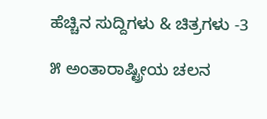ಹೆಚ್ಚಿನ ಸುದ್ದಿಗಳು & ಚಿತ್ರಗಳು -3

೫ ಅಂತಾರಾಷ್ಟ್ರೀಯ ಚಲನ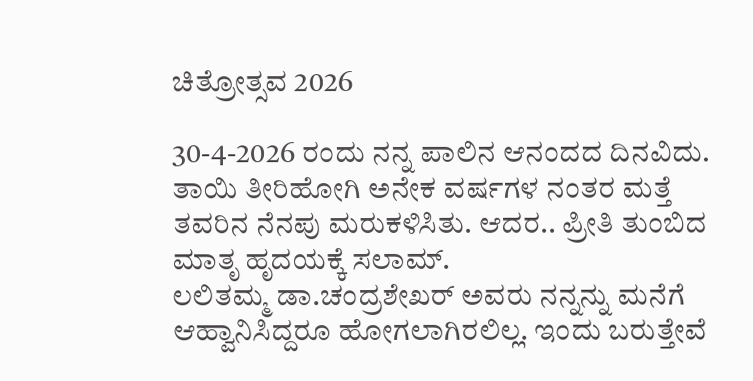ಚಿತ್ರೋತ್ಸವ 2026

30-4-2026 ರಂದು ನನ್ನ ಪಾಲಿನ ಆನಂದದ ದಿನವಿದು. ತಾಯಿ ತೀರಿಹೋಗಿ ಅನೇಕ ವರ್ಷಗಳ ನಂತರ ಮತ್ತೆ ತವರಿನ ನೆನಪು ಮರುಕಳಿಸಿತು. ಆದರ.. ಪ್ರೀತಿ ತುಂಬಿದ ಮಾತೃ ಹೃದಯಕ್ಕೆ ಸಲಾಮ್.
ಲಲಿತಮ್ಮ ಡಾ.ಚಂದ್ರಶೇಖರ್ ಅವರು ನನ್ನನ್ನು ಮನೆಗೆ ಆಹ್ವಾನಿಸಿದ್ದರೂ ಹೋಗಲಾಗಿರಲಿಲ್ಲ. ಇಂದು ಬರುತ್ತೇವೆ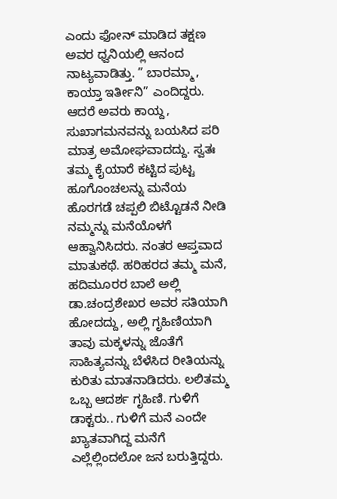ಎಂದು ಫೋನ್ ಮಾಡಿದ ತಕ್ಷಣ ಅವರ ಧ್ವನಿಯಲ್ಲಿ ಆನಂದ ನಾಟ್ಯವಾಡಿತ್ತು. ” ಬಾರಮ್ಮಾ, ಕಾಯ್ತಾ ಇರ್ತೀನಿ” ಎಂದಿದ್ದರು. ಆದರೆ ಅವರು ಕಾಯ್ದ, ಸುಖಾಗಮನವನ್ನು ಬಯಸಿದ ಪರಿ ಮಾತ್ರ ಅಮೋಘವಾದದ್ದು. ಸ್ವತಃ ತಮ್ಮ ಕೈಯಾರೆ ಕಟ್ಟಿದ ಪುಟ್ಟ ಹೂಗೊಂಚಲನ್ನು ಮನೆಯ ಹೊರಗಡೆ ಚಪ್ಪಲಿ ಬಿಟ್ಟೊಡನೆ ನೀಡಿ ನಮ್ಮನ್ನು ಮನೆಯೊಳಗೆ ಆಹ್ವಾನಿಸಿದರು. ನಂತರ ಆಪ್ತವಾದ ಮಾತುಕಥೆ. ಹರಿಹರದ ತಮ್ಮ ಮನೆ, ಹದಿಮೂರರ ಬಾಲೆ ಅಲ್ಲಿ ಡಾ.ಚಂದ್ರಶೇಖರ ಅವರ ಸತಿಯಾಗಿ ಹೋದದ್ದು, ಅಲ್ಲಿ ಗೃಹಿಣಿಯಾಗಿ ತಾವು ಮಕ್ಕಳನ್ನು ಜೊತೆಗೆ ಸಾಹಿತ್ಯವನ್ನು ಬೆಳೆಸಿದ ರೀತಿಯನ್ನು ಕುರಿತು ಮಾತನಾಡಿದರು. ಲಲಿತಮ್ಮ ಒಬ್ಬ ಆದರ್ಶ ಗೃಹಿಣಿ. ಗುಳಿಗೆ ಡಾಕ್ಟರು.. ಗುಳಿಗೆ ಮನೆ ಎಂದೇ ಖ್ಯಾತವಾಗಿದ್ದ ಮನೆಗೆ ಎಲ್ಲೆಲ್ಲಿಂದಲೋ ಜನ ಬರುತ್ತಿದ್ದರು.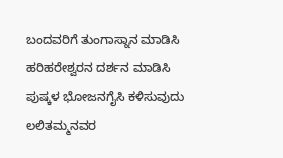ಬಂದವರಿಗೆ ತುಂಗಾಸ್ನಾನ ಮಾಡಿಸಿ ಹರಿಹರೇಶ್ವರನ ದರ್ಶನ ಮಾಡಿಸಿ ಪುಷ್ಕಳ ಭೋಜನಗೈಸಿ ಕಳಿಸುವುದು ಲಲಿತಮ್ಮನವರ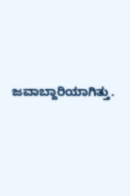ಜವಾಬ್ದಾರಿಯಾಗಿತ್ತು.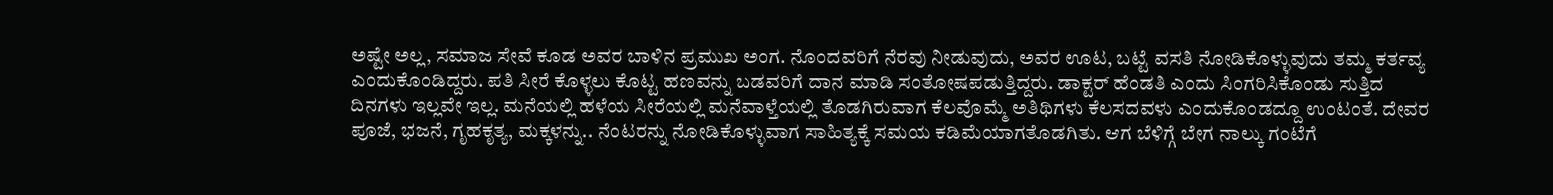ಅಷ್ಟೇ ಅಲ್ಲ, ಸಮಾಜ ಸೇವೆ ಕೂಡ ಅವರ ಬಾಳಿನ ಪ್ರಮುಖ ಅಂಗ. ನೊಂದವರಿಗೆ ನೆರವು ನೀಡುವುದು, ಅವರ ಊಟ, ಬಟ್ಟೆ ವಸತಿ ನೋಡಿಕೊಳ್ಳುವುದು ತಮ್ಮ ಕರ್ತವ್ಯ ಎಂದುಕೊಂಡಿದ್ದರು. ಪತಿ ಸೀರೆ ಕೊಳ್ಳಲು ಕೊಟ್ಟ ಹಣವನ್ನು ಬಡವರಿಗೆ ದಾನ ಮಾಡಿ ಸಂತೋಷಪಡುತ್ತಿದ್ದರು. ಡಾಕ್ಟರ್ ಹೆಂಡತಿ ಎಂದು ಸಿಂಗರಿಸಿಕೊಂಡು ಸುತ್ತಿದ ದಿನಗಳು ಇಲ್ಲವೇ ಇಲ್ಲ. ಮನೆಯಲ್ಲಿ ಹಳೆಯ ಸೀರೆಯಲ್ಲಿ ಮನೆವಾಳ್ತೆಯಲ್ಲಿ ತೊಡಗಿರುವಾಗ ಕೆಲವೊಮ್ಮೆ ಅತಿಥಿಗಳು ಕೆಲಸದವಳು ಎಂದುಕೊಂಡದ್ದೂ ಉಂಟಂತೆ. ದೇವರ ಪೂಜೆ, ಭಜನೆ, ಗೃಹಕೃತ್ಯ, ಮಕ್ಕಳನ್ನು.. ನೆಂಟರನ್ನು ನೋಡಿಕೊಳ್ಳುವಾಗ ಸಾಹಿತ್ಯಕ್ಕೆ ಸಮಯ ಕಡಿಮೆಯಾಗತೊಡಗಿತು. ಆಗ ಬೆಳಿಗ್ಗೆ ಬೇಗ ನಾಲ್ಕು ಗಂಟೆಗೆ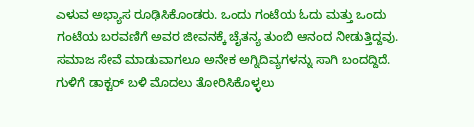ಎಳುವ ಅಭ್ಯಾಸ ರೂಢಿಸಿಕೊಂಡರು. ಒಂದು ಗಂಟೆಯ ಓದು ಮತ್ತು ಒಂದು ಗಂಟೆಯ ಬರವಣಿಗೆ ಅವರ ಜೀವನಕ್ಕೆ ಚೈತನ್ಯ ತುಂಬಿ ಆನಂದ ನೀಡುತ್ತಿದ್ದವು.
ಸಮಾಜ ಸೇವೆ ಮಾಡುವಾಗಲೂ ಅನೇಕ ಅಗ್ನಿದಿವ್ಯಗಳನ್ನು ಸಾಗಿ ಬಂದದ್ದಿದೆ. ಗುಳಿಗೆ ಡಾಕ್ಟರ್ ಬಳಿ ಮೊದಲು ತೋರಿಸಿಕೊಳ್ಳಲು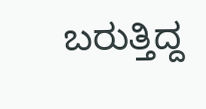ಬರುತ್ತಿದ್ದ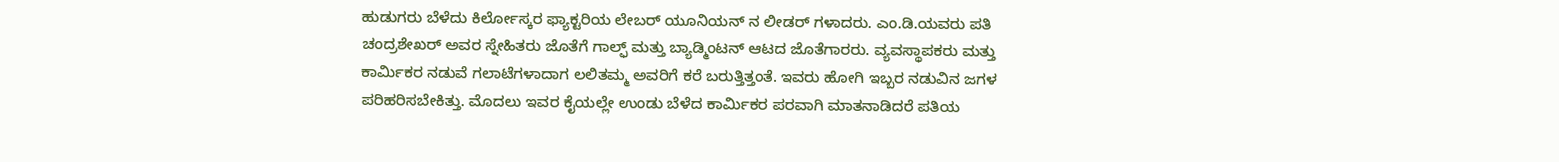ಹುಡುಗರು ಬೆಳೆದು ಕಿರ್ಲೋಸ್ಕರ ಫ್ಯಾಕ್ಟರಿಯ ಲೇಬರ್ ಯೂನಿಯನ್ ನ ಲೀಡರ್ ಗಳಾದರು. ಎಂ.ಡಿ.ಯವರು ಪತಿ ಚಂದ್ರಶೇಖರ್ ಅವರ ಸ್ನೇಹಿತರು ಜೊತೆಗೆ ಗಾಲ್ಫ್ ಮತ್ತು ಬ್ಯಾಡ್ಮಿಂಟನ್ ಆಟದ ಜೊತೆಗಾರರು. ವ್ಯವಸ್ಥಾಪಕರು ಮತ್ತು ಕಾರ್ಮಿಕರ ನಡುವೆ ಗಲಾಟೆಗಳಾದಾಗ ಲಲಿತಮ್ಮ ಅವರಿಗೆ ಕರೆ ಬರುತ್ತಿತ್ತಂತೆ. ಇವರು ಹೋಗಿ ಇಬ್ಬರ ನಡುವಿನ ಜಗಳ ಪರಿಹರಿಸಬೇಕಿತ್ತು. ಮೊದಲು ಇವರ ಕೈಯಲ್ಲೇ ಉಂಡು ಬೆಳೆದ ಕಾರ್ಮಿಕರ ಪರವಾಗಿ ಮಾತನಾಡಿದರೆ ಪತಿಯ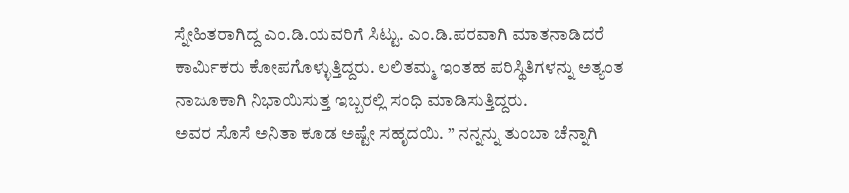ಸ್ನೇಹಿತರಾಗಿದ್ದ ಎಂ‌.ಡಿ.ಯವರಿಗೆ ಸಿಟ್ಟು. ಎಂ.ಡಿ.ಪರವಾಗಿ ಮಾತನಾಡಿದರೆ ಕಾರ್ಮಿಕರು ಕೋಪಗೊಳ್ಳುತ್ತಿದ್ದರು. ಲಲಿತಮ್ಮ ಇಂತಹ ಪರಿಸ್ಥಿತಿಗಳನ್ನು ಅತ್ಯಂತ ನಾಜೂಕಾಗಿ ನಿಭಾಯಿಸುತ್ತ ಇಬ್ಬರಲ್ಲಿ ಸಂಧಿ ಮಾಡಿಸುತ್ತಿದ್ದರು.
ಅವರ ಸೊಸೆ ಅನಿತಾ ಕೂಡ ಅಷ್ಟೇ ಸಹೃದಯಿ. ” ನನ್ನನ್ನು ತುಂಬಾ ಚೆನ್ನಾಗಿ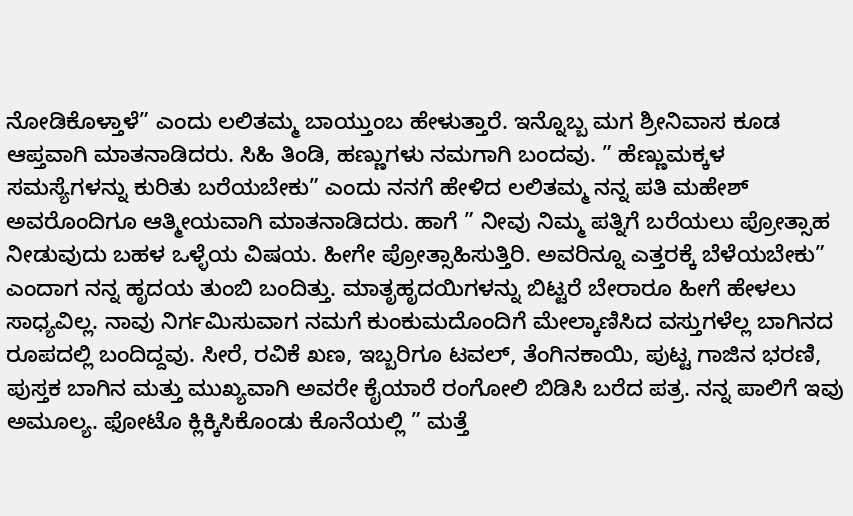ನೋಡಿಕೊಳ್ತಾಳೆ” ಎಂದು ಲಲಿತಮ್ಮ ಬಾಯ್ತುಂಬ ಹೇಳುತ್ತಾರೆ. ಇನ್ನೊಬ್ಬ ಮಗ ಶ್ರೀನಿವಾಸ ಕೂಡ ಆಪ್ತವಾಗಿ ಮಾತನಾಡಿದರು. ಸಿಹಿ ತಿಂಡಿ, ಹಣ್ಣುಗಳು ನಮಗಾಗಿ ಬಂದವು. ” ಹೆಣ್ಣುಮಕ್ಕಳ ಸಮಸ್ಯೆಗಳನ್ನು ಕುರಿತು ಬರೆಯಬೇಕು” ಎಂದು ನನಗೆ ಹೇಳಿದ ಲಲಿತಮ್ಮ ನನ್ನ ಪತಿ ಮಹೇಶ್ ಅವರೊಂದಿಗೂ ಆತ್ಮೀಯವಾಗಿ ಮಾತನಾಡಿದರು. ಹಾಗೆ ” ನೀವು ನಿಮ್ಮ ಪತ್ನಿಗೆ ಬರೆಯಲು ಪ್ರೋತ್ಸಾಹ ನೀಡುವುದು ಬಹಳ ಒಳ್ಳೆಯ ವಿಷಯ. ಹೀಗೇ ಪ್ರೋತ್ಸಾಹಿಸುತ್ತಿರಿ. ಅವರಿನ್ನೂ ಎತ್ತರಕ್ಕೆ ಬೆಳೆಯಬೇಕು” ಎಂದಾಗ ನನ್ನ ಹೃದಯ ತುಂಬಿ ಬಂದಿತ್ತು. ಮಾತೃಹೃದಯಿಗಳನ್ನು ಬಿಟ್ಟರೆ ಬೇರಾರೂ ಹೀಗೆ ಹೇಳಲು ಸಾಧ್ಯವಿಲ್ಲ. ನಾವು ನಿರ್ಗಮಿಸುವಾಗ ನಮಗೆ ಕುಂಕುಮದೊಂದಿಗೆ ಮೇಲ್ಕಾಣಿಸಿದ ವಸ್ತುಗಳೆಲ್ಲ ಬಾಗಿನದ ರೂಪದಲ್ಲಿ ಬಂದಿದ್ದವು. ಸೀರೆ, ರವಿಕೆ ಖಣ, ಇಬ್ಬರಿಗೂ ಟವಲ್, ತೆಂಗಿನಕಾಯಿ, ಪುಟ್ಟ ಗಾಜಿನ ಭರಣಿ, ಪುಸ್ತಕ ಬಾಗಿನ ಮತ್ತು ಮುಖ್ಯವಾಗಿ ಅವರೇ ಕೈಯಾರೆ ರಂಗೋಲಿ ಬಿಡಿಸಿ ಬರೆದ ಪತ್ರ. ನನ್ನ ಪಾಲಿಗೆ ಇವು ಅಮೂಲ್ಯ. ಫೋಟೊ ಕ್ಲಿಕ್ಕಿಸಿಕೊಂಡು ಕೊನೆಯಲ್ಲಿ ” ಮತ್ತೆ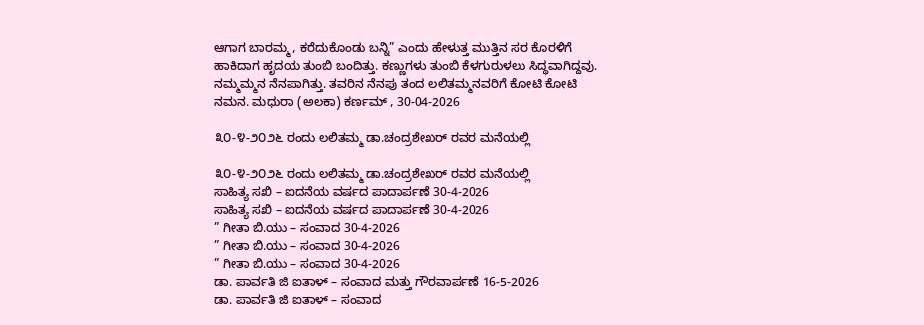ಆಗಾಗ ಬಾರಮ್ಮ, ಕರೆದುಕೊಂಡು ಬನ್ನಿ” ಎಂದು ಹೇಳುತ್ತ ಮುತ್ತಿನ ಸರ ಕೊರಳಿಗೆ ಹಾಕಿದಾಗ ಹೃದಯ ತುಂಬಿ ಬಂದಿತ್ತು. ಕಣ್ಣುಗಳು ತುಂಬಿ ಕೆಳಗುರುಳಲು ಸಿದ್ಧವಾಗಿದ್ದವು. ನಮ್ಮಮ್ಮನ ನೆನಪಾಗಿತ್ತು. ತವರಿನ ನೆನಪು ತಂದ ಲಲಿತಮ್ಮನವರಿಗೆ ಕೋಟಿ ಕೋಟಿ ನಮನ. ಮಧುರಾ (ಅಲಕಾ) ಕರ್ಣಮ್ , 30-04-2026

೩೦-೪-೨೦೨೬ ರಂದು ಲಲಿತಮ್ಮ ಡಾ.ಚಂದ್ರಶೇಖರ್ ರವರ ಮನೆಯಲ್ಲಿ

೩೦-೪-೨೦೨೬ ರಂದು ಲಲಿತಮ್ಮ ಡಾ.ಚಂದ್ರಶೇಖರ್ ರವರ ಮನೆಯಲ್ಲಿ
ಸಾಹಿತ್ಯ ಸಖಿ – ಐದನೆಯ ವರ್ಷದ ಪಾದಾರ್ಪಣೆ 30-4-2026
ಸಾಹಿತ್ಯ ಸಖಿ – ಐದನೆಯ ವರ್ಷದ ಪಾದಾರ್ಪಣೆ 30-4-2026
” ಗೀತಾ‌ ಬಿ.ಯು – ಸಂವಾದ 30-4-2026
” ಗೀತಾ‌ ಬಿ.ಯು – ಸಂವಾದ 30-4-2026
” ಗೀತಾ‌ ಬಿ.ಯು – ಸಂವಾದ 30-4-2026
ಡಾ. ಪಾರ್ವತಿ ಜಿ ಐತಾಳ್ – ಸಂವಾದ ಮತ್ತು ‌ಗೌರವಾರ್ಪಣೆ 16-5-2026
ಡಾ. ಪಾರ್ವತಿ ಜಿ ಐತಾಳ್ – ಸಂವಾದ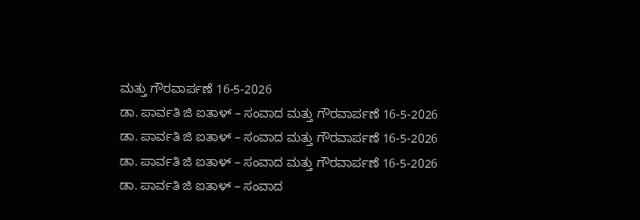ಮತ್ತು ‌ಗೌರವಾರ್ಪಣೆ 16-5-2026
ಡಾ. ಪಾರ್ವತಿ ಜಿ ಐತಾಳ್ – ಸಂವಾದ ಮತ್ತು ‌ಗೌರವಾರ್ಪಣೆ 16-5-2026
ಡಾ. ಪಾರ್ವತಿ ಜಿ ಐತಾಳ್ – ಸಂವಾದ ಮತ್ತು ‌ಗೌರವಾರ್ಪಣೆ 16-5-2026
ಡಾ. ಪಾರ್ವತಿ ಜಿ ಐತಾಳ್ – ಸಂವಾದ ಮತ್ತು ‌ಗೌರವಾರ್ಪಣೆ 16-5-2026
ಡಾ. ಪಾರ್ವತಿ ಜಿ ಐತಾಳ್ – ಸಂವಾದ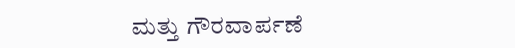ಮತ್ತು ‌ಗೌರವಾರ್ಪಣೆ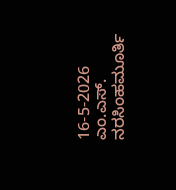16-5-2026
ಎಂ.ಎಸ್. ನರಸಿಂಹಮೂರ್ತಿ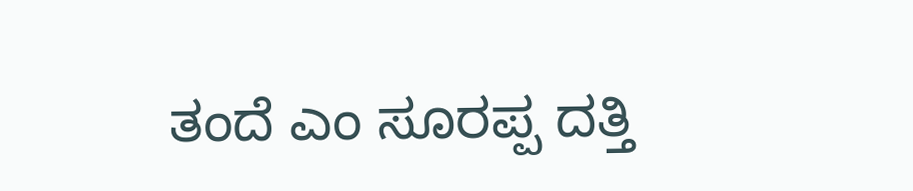ತಂದೆ ಎಂ ಸೂರಪ್ಪ ದತ್ತಿ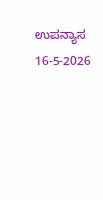ಉಪನ್ಯಾಸ 16-5-2026